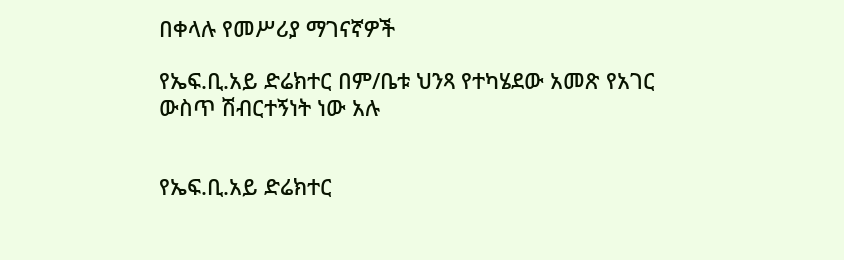በቀላሉ የመሥሪያ ማገናኛዎች

የኤፍ.ቢ.አይ ድሬክተር በም/ቤቱ ህንጻ የተካሄደው አመጽ የአገር ውስጥ ሽብርተኝነት ነው አሉ


የኤፍ.ቢ.አይ ድሬክተር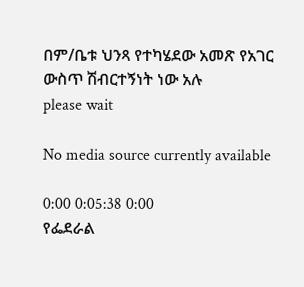በም/ቤቱ ህንጻ የተካሄደው አመጽ የአገር ውስጥ ሽብርተኝነት ነው አሉ
please wait

No media source currently available

0:00 0:05:38 0:00
የፌደራል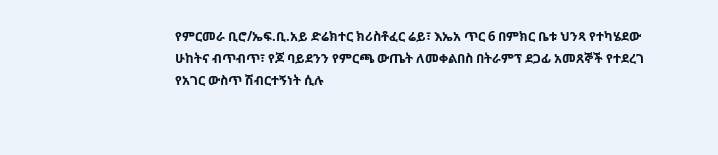የምርመራ ቢሮ/ኤፍ.ቢ.አይ ድሬክተር ክሪስቶፈር ሬይ፣ እኤአ ጥር 6 በምክር ቤቱ ህንጻ የተካሄደው ሁከትና ብጥብጥ፣ የጆ ባይደንን የምርጫ ውጤት ለመቀልበስ በትራምፕ ደጋፊ አመጸኞች የተደረገ የአገር ውስጥ ሽብርተኝነት ሲሉ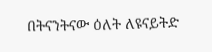በትናንትናው ዕለት ለዩናይትድ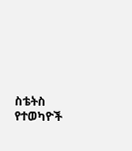ስቴትስ የተወካዮች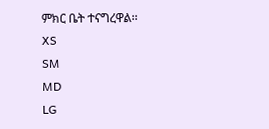ምክር ቤት ተናግረዋል፡፡
XS
SM
MD
LG